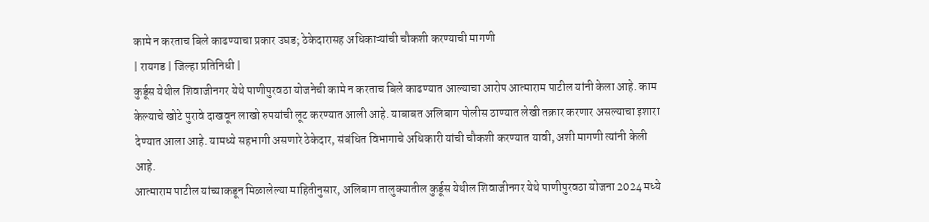कामे न करताच बिले काढण्याचा प्रकार उघड; ठेकेदारासह अधिकाऱ्यांची चौकशी करण्याची मागणी
| रायगड | जिल्हा प्रतिनिधी |
कुर्डूस येथील शिवाजीनगर येथे पाणीपुरवठा योजनेची कामे न करताच बिले काढण्यात आल्याचा आरोप आत्माराम पाटील यांनी केला आहे. काम केल्याचे खोटे पुरावे दाखवून लाखो रुपयांची लूट करण्यात आली आहे. याबाबत अलिबाग पोलीस ठाण्यात लेखी तक्रार करणार असल्याचा इशारा देण्यात आला आहे. यामध्ये सहभागी असणारे ठेकेदार, संबंधित विभागाचे अधिकारी यांची चौकशी करण्यात यावी, अशी मागणी त्यांनी केली आहे.
आत्माराम पाटील यांच्याकडून मिळालेल्या माहितीनुसार, अलिबाग तालुक्यातील कुर्डूस येथील शिवाजीनगर येथे पाणीपुरवठा योजना 2024 मध्ये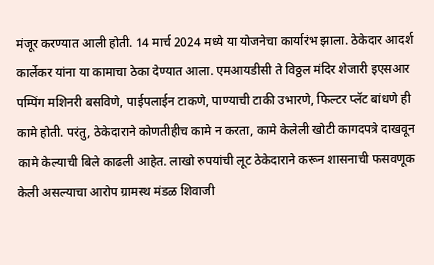मंजूर करण्यात आली होती. 14 मार्च 2024 मध्ये या योजनेचा कार्यारंभ झाला. ठेकेदार आदर्श कार्लेकर यांना या कामाचा ठेका देण्यात आला. एमआयडीसी ते विठ्ठल मंदिर शेजारी इएसआर पम्पिंग मशिनरी बसविणे, पाईपलाईन टाकणे, पाण्याची टाकी उभारणे, फिल्टर प्लॅट बांधणे ही कामे होती. परंतु, ठेकेदाराने कोणतीहीच कामे न करता, कामे केलेली खोटी कागदपत्रे दाखवून कामे केल्याची बिले काढली आहेत. लाखो रुपयांची लूट ठेकेदाराने करून शासनाची फसवणूक केली असल्याचा आरोप ग्रामस्थ मंडळ शिवाजी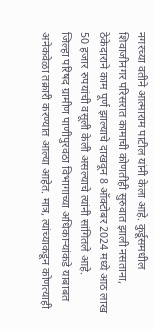नगरच्या वतीने आत्माराम पाटील यांनी केला आहे. कुर्डूसमधील शिवाजीनगर परिसरात कामाची कोणतीही सुरुवात झाली नसताना, ठेकेदाराने काम पूर्ण झाल्याचे दाखवून 8 ऑक्टोबर 2024 मध्ये आठ लाख 50 हजार रुपयांची वसूली केली असल्याचे त्यांनी सांगितले आहे.
जिल्हा परिषद ग्रामीण पाणीपुरवठा विभागाच्या अधिकाऱ्यांकडे याबाबत अनेकवेळा तक्रारी करण्यात आल्या आहेत. मात्र, त्यांच्याकडून कोणत्याही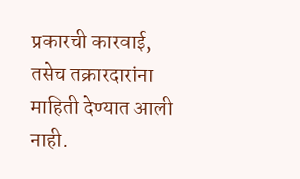प्रकारची कारवाई, तसेच तक्रारदारांना माहिती देण्यात आली नाही.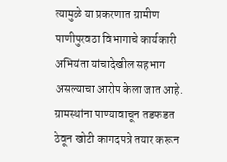त्यामुळे या प्रकरणात ग्रामीण पाणीपुरवठा विभागाचे कार्यकारी अभियंता यांचादेखील सहभाग असल्याचा आरोप केला जात आहे. ग्रामस्थांना पाण्यावाचून तडफडत ठेवून खोटी कागदपत्रे तयार करून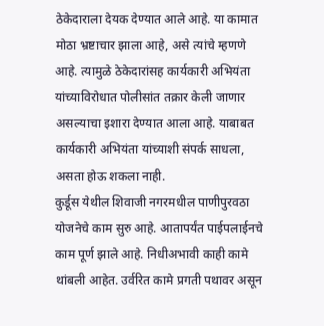ठेकेदाराला देयक देण्यात आले आहे. या कामात मोठा भ्रष्टाचार झाला आहे, असे त्यांचे म्हणणे आहे. त्यामुळे ठेकेदारांसह कार्यकारी अभियंता यांच्याविरोधात पोलीसांत तक्रार केली जाणार असल्याचा इशारा देण्यात आला आहे. याबाबत कार्यकारी अभियंता यांच्याशी संपर्क साधला, असता होऊ शकला नाही.
कुर्डूस येथील शिवाजी नगरमधील पाणीपुरवठा योजनेचे काम सुरु आहे. आतापर्यंत पाईपलाईनचे काम पूर्ण झाले आहे. निधीअभावी काही कामे थांबली आहेत. उर्वरित कामे प्रगती पथावर असून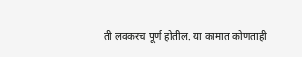ती लवकरच पूर्ण होतील. या कामात कोणताही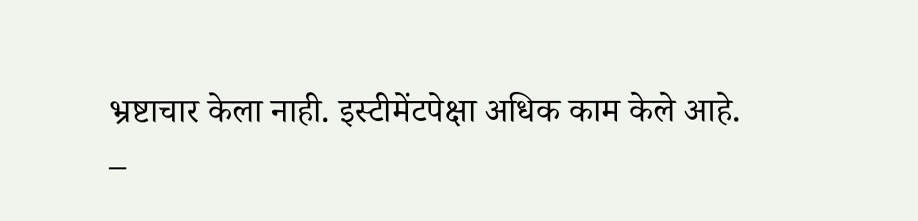भ्रष्टाचार केला नाही. इस्टीमेंटपेक्षा अधिक काम केले आहे.
–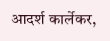आदर्श कार्लेकर,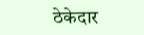ठेकेदार